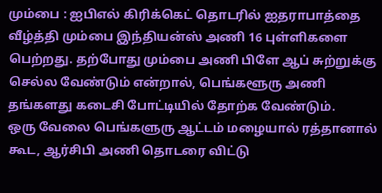மும்பை : ஐபிஎல் கிரிக்கெட் தொடரில் ஐதராபாத்தை வீழ்த்தி மும்பை இந்தியன்ஸ் அணி 16 புள்ளிகளை பெற்றது. தற்போது மும்பை அணி பிளே ஆப் சுற்றுக்கு செல்ல வேண்டும் என்றால், பெங்களூரு அணி தங்களது கடைசி போட்டியில் தோற்க வேண்டும்.
ஒரு வேலை பெங்களுரு ஆட்டம் மழையால் ரத்தானால் கூட, ஆர்சிபி அணி தொடரை விட்டு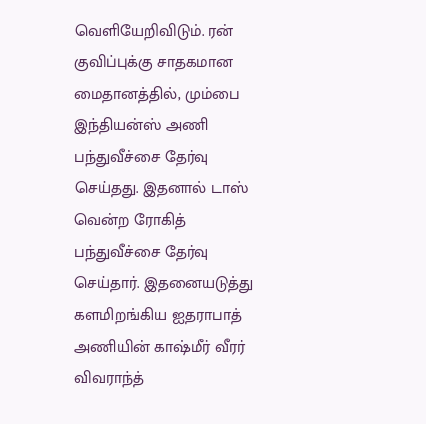வெளியேறிவிடும். ரன் குவிப்புக்கு சாதகமான மைதானத்தில், மும்பை இந்தியன்ஸ் அணி பந்துவீச்சை தேர்வு செய்தது. இதனால் டாஸ் வென்ற ரோகித் பந்துவீச்சை தேர்வு செய்தார். இதனையடுத்து களமிறங்கிய ஐதராபாத் அணியின் காஷ்மீர் வீரர் விவராந்த்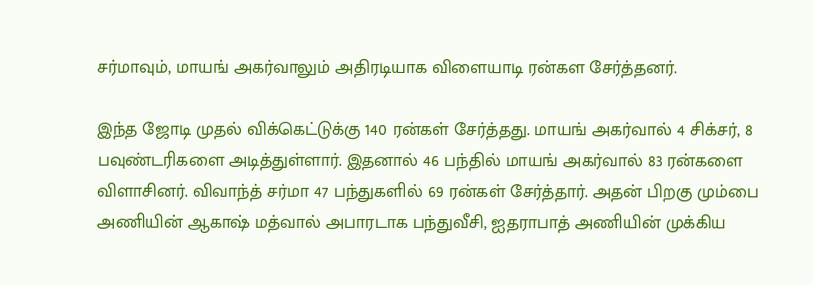சர்மாவும், மாயங் அகர்வாலும் அதிரடியாக விளையாடி ரன்கள சேர்த்தனர்.

இந்த ஜோடி முதல் விக்கெட்டுக்கு 140 ரன்கள் சேர்த்தது. மாயங் அகர்வால் 4 சிக்சர், 8 பவுண்டரிகளை அடித்துள்ளார். இதனால் 46 பந்தில் மாயங் அகர்வால் 83 ரன்களை விளாசினர். விவாந்த் சர்மா 47 பந்துகளில் 69 ரன்கள் சேர்த்தார். அதன் பிறகு மும்பை அணியின் ஆகாஷ் மத்வால் அபாரடாக பந்துவீசி, ஐதராபாத் அணியின் முக்கிய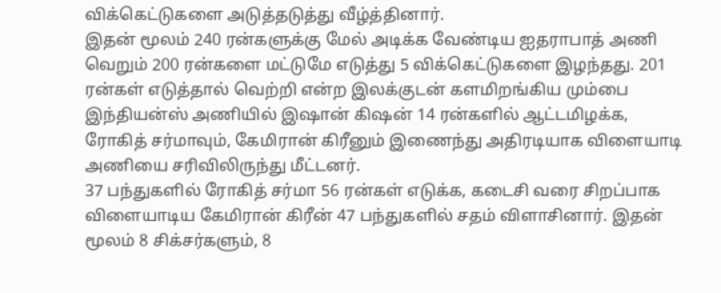விக்கெட்டுகளை அடுத்தடுத்து வீழ்த்தினார்.
இதன் மூலம் 240 ரன்களுக்கு மேல் அடிக்க வேண்டிய ஐதராபாத் அணி வெறும் 200 ரன்களை மட்டுமே எடுத்து 5 விக்கெட்டுகளை இழந்தது. 201 ரன்கள் எடுத்தால் வெற்றி என்ற இலக்குடன் களமிறங்கிய மும்பை இந்தியன்ஸ் அணியில் இஷான் கிஷன் 14 ரன்களில் ஆட்டமிழக்க, ரோகித் சர்மாவும், கேமிரான் கிரீனும் இணைந்து அதிரடியாக விளையாடி அணியை சரிவிலிருந்து மீட்டனர்.
37 பந்துகளில் ரோகித் சர்மா 56 ரன்கள் எடுக்க, கடைசி வரை சிறப்பாக விளையாடிய கேமிரான் கிரீன் 47 பந்துகளில் சதம் விளாசினார். இதன் மூலம் 8 சிக்சர்களும், 8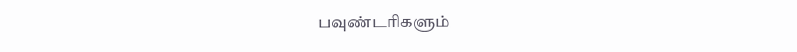பவுண்டரிகளும்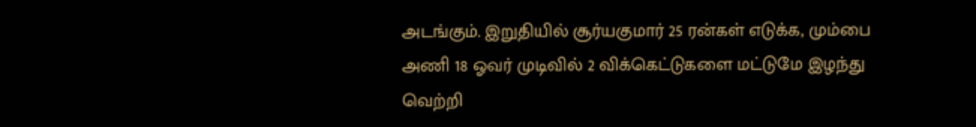அடங்கும். இறுதியில் சூர்யகுமார் 25 ரன்கள் எடுக்க, மும்பை அணி 18 ஓவர் முடிவில் 2 விக்கெட்டுகளை மட்டுமே இழந்து வெற்றி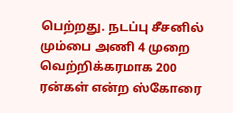பெற்றது. நடப்பு சீசனில் மும்பை அணி 4 முறை வெற்றிக்கரமாக 200 ரன்கள் என்ற ஸ்கோரை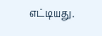எட்டியது.